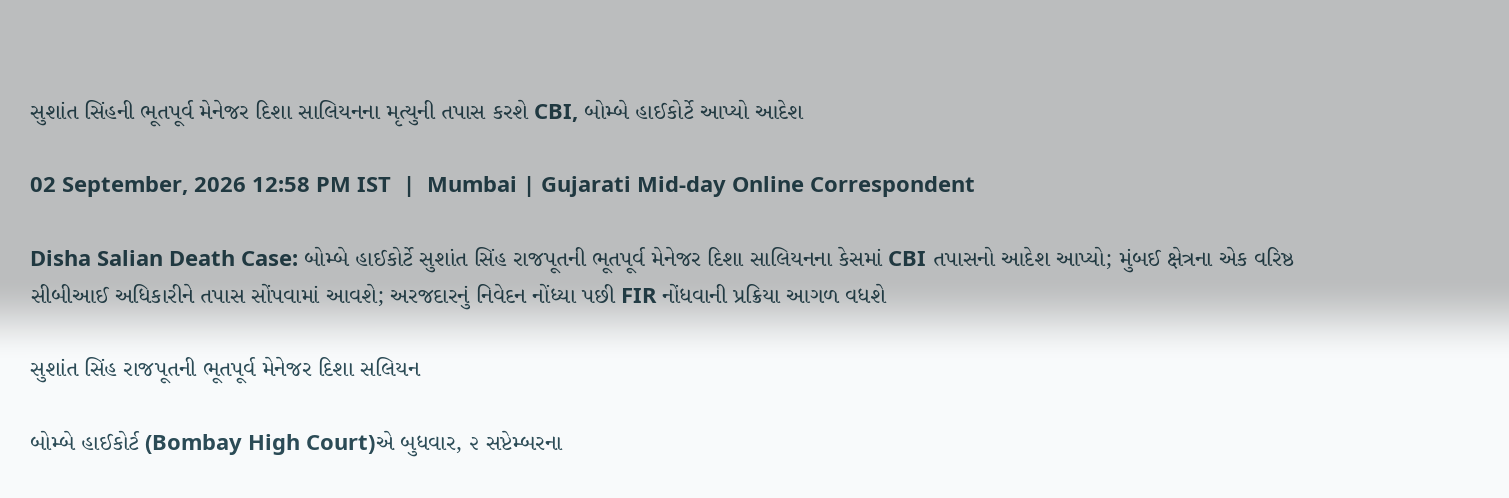સુશાંત સિંહની ભૂતપૂર્વ મેનેજર દિશા સાલિયનના મૃત્યુની તપાસ કરશે CBI, બોમ્બે હાઈકોર્ટે આપ્યો આદેશ

02 September, 2026 12:58 PM IST  |  Mumbai | Gujarati Mid-day Online Correspondent

Disha Salian Death Case: બોમ્બે હાઈકોર્ટે સુશાંત સિંહ રાજપૂતની ભૂતપૂર્વ મેનેજર દિશા સાલિયનના કેસમાં CBI તપાસનો આદેશ આપ્યો; મુંબઈ ક્ષેત્રના એક વરિષ્ઠ સીબીઆઈ અધિકારીને તપાસ સોંપવામાં આવશે; અરજદારનું નિવેદન નોંધ્યા પછી FIR નોંધવાની પ્રક્રિયા આગળ વધશે

સુશાંત સિંહ રાજપૂતની ભૂતપૂર્વ મેનેજર દિશા સલિયન

બોમ્બે હાઈકોર્ટ (Bombay High Court)એ બુધવાર, ૨ સપ્ટેમ્બરના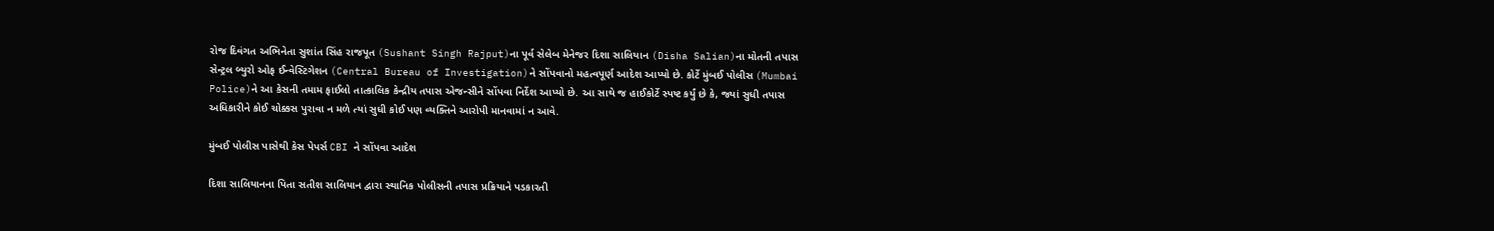રોજ દિવંગત અભિનેતા સુશાંત સિંહ રાજપૂત (Sushant Singh Rajput)ના પૂર્વ સેલેબ મેનેજર દિશા સાલિયાન (Disha Salian)ના મોતની તપાસ સેન્ટ્રલ બ્યુરો ઓફ ઈન્વેસ્ટિગેશન (Central Bureau of Investigation)ને સોંપવાનો મહત્વપૂર્ણ આદેશ આપ્યો છે. કોર્ટે મુંબઈ પોલીસ (Mumbai Police)ને આ કેસની તમામ ફાઈલો તાત્કાલિક કેન્દ્રીય તપાસ એજન્સીને સોંપવા નિર્દેશ આપ્યો છે. આ સાથે જ હાઈકોર્ટે સ્પષ્ટ કર્યું છે કે, જ્યાં સુધી તપાસ અધિકારીને કોઈ ચોક્કસ પુરાવા ન મળે ત્યાં સુધી કોઈ પણ વ્યક્તિને આરોપી માનવામાં ન આવે.

મુંબઈ પોલીસ પાસેથી કેસ પેપર્સ CBI ને સોંપવા આદેશ

દિશા સાલિયાનના પિતા સતીશ સાલિયાન દ્વારા સ્થાનિક પોલીસની તપાસ પ્રક્રિયાને પડકારતી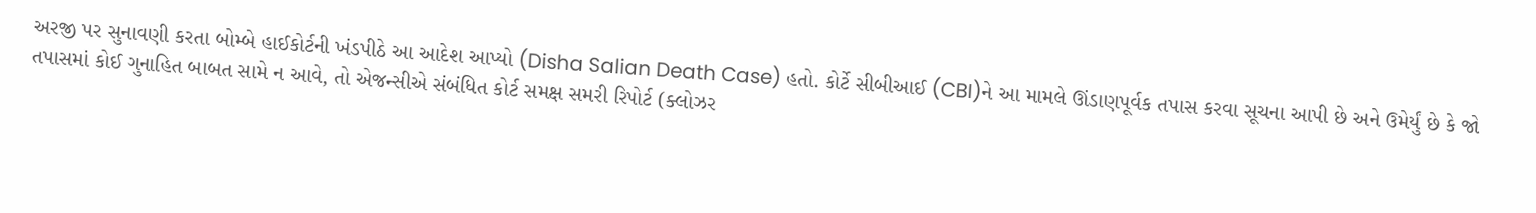અરજી પર સુનાવણી કરતા બોમ્બે હાઈકોર્ટની ખંડપીઠે આ આદેશ આપ્યો (Disha Salian Death Case) હતો. કોર્ટે સીબીઆઈ (CBI)ને આ મામલે ઊંડાણપૂર્વક તપાસ કરવા સૂચના આપી છે અને ઉમેર્યું છે કે જો તપાસમાં કોઈ ગુનાહિત બાબત સામે ન આવે, તો એજન્સીએ સંબંધિત કોર્ટ સમક્ષ સમરી રિપોર્ટ (ક્લોઝર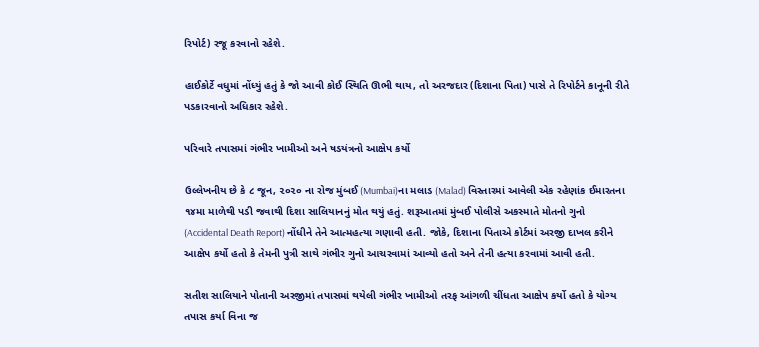રિપોર્ટ) રજૂ કરવાનો રહેશે.

હાઈકોર્ટે વધુમાં નોંધ્યું હતું કે જો આવી કોઈ સ્થિતિ ઊભી થાય, તો અરજદાર (દિશાના પિતા) પાસે તે રિપોર્ટને કાનૂની રીતે પડકારવાનો અધિકાર રહેશે.

પરિવારે તપાસમાં ગંભીર ખામીઓ અને ષડયંત્રનો આક્ષેપ કર્યો

ઉલ્લેખનીય છે કે ૮ જૂન, ૨૦૨૦ ના રોજ મુંબઈ (Mumbai)ના મલાડ (Malad) વિસ્તારમાં આવેલી એક રહેણાંક ઈમારતના ૧૪મા માળેથી પડી જવાથી દિશા સાલિયાનનું મોત થયું હતું. શરૂઆતમાં મુંબઈ પોલીસે અકસ્માતે મોતનો ગુનો (Accidental Death Report) નોંધીને તેને આત્મહત્યા ગણાવી હતી. જોકે, દિશાના પિતાએ કોર્ટમાં અરજી દાખલ કરીને આક્ષેપ કર્યો હતો કે તેમની પુત્રી સાથે ગંભીર ગુનો આચરવામાં આવ્યો હતો અને તેની હત્યા કરવામાં આવી હતી.

સતીશ સાલિયાને પોતાની અરજીમાં તપાસમાં થયેલી ગંભીર ખામીઓ તરફ આંગળી ચીંધતા આક્ષેપ કર્યો હતો કે યોગ્ય તપાસ કર્યા વિના જ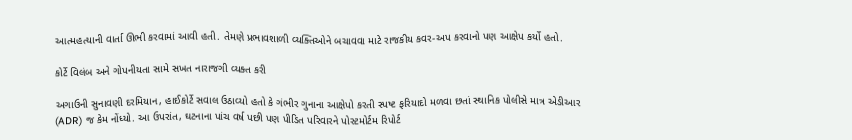આત્મહત્યાની વાર્તા ઊભી કરવામાં આવી હતી. તેમણે પ્રભાવશાળી વ્યક્તિઓને બચાવવા માટે રાજકીય કવર-અપ કરવાનો પણ આક્ષેપ કર્યો હતો.

કોર્ટે વિલંબ અને ગોપનીયતા સામે સખત નારાજગી વ્યક્ત કરી

અગાઉની સુનાવણી દરમિયાન, હાઈકોર્ટે સવાલ ઉઠાવ્યો હતો કે ગંભીર ગુનાના આક્ષેપો કરતી સ્પષ્ટ ફરિયાદો મળવા છતાં સ્થાનિક પોલીસે માત્ર એડીઆર (ADR) જ કેમ નોંધ્યો. આ ઉપરાંત, ઘટનાના પાંચ વર્ષ પછી પણ પીડિત પરિવારને પોસ્ટમોર્ટમ રિપોર્ટ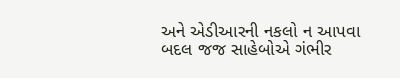અને એડીઆરની નકલો ન આપવા બદલ જજ સાહેબોએ ગંભીર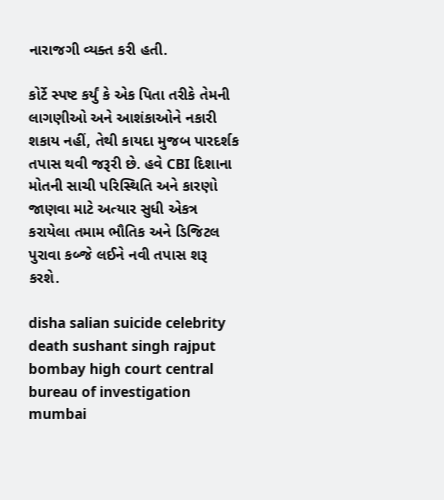નારાજગી વ્યક્ત કરી હતી.

કોર્ટે સ્પષ્ટ કર્યું કે એક પિતા તરીકે તેમની લાગણીઓ અને આશંકાઓને નકારી શકાય નહીં, તેથી કાયદા મુજબ પારદર્શક તપાસ થવી જરૂરી છે. હવે CBI દિશાના મોતની સાચી પરિસ્થિતિ અને કારણો જાણવા માટે અત્યાર સુધી એકત્ર કરાયેલા તમામ ભૌતિક અને ડિજિટલ પુરાવા કબ્જે લઈને નવી તપાસ શરૂ કરશે.

disha salian suicide celebrity death sushant singh rajput bombay high court central bureau of investigation mumbai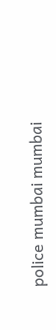police mumbai mumbai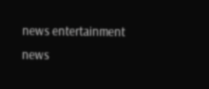news entertainment news